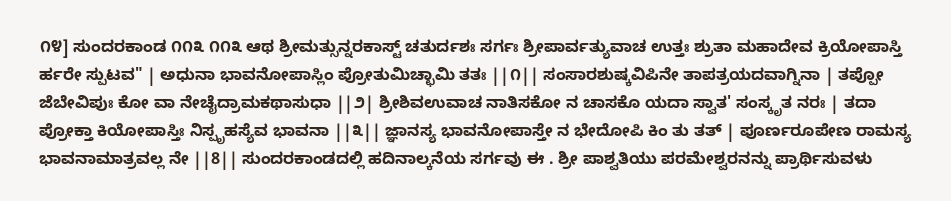೧೪] ಸುಂದರಕಾಂಡ ೧೧೩ ೧೧೩ ಆಥ ಶ್ರೀಮತ್ಸುನ್ನರಕಾಸ್ಟ್ ಚತುರ್ದಶಃ ಸರ್ಗಃ ಶ್ರೀಪಾರ್ವತ್ಯುವಾಚ ಉತ್ತಃ ಶ್ರುತಾ ಮಹಾದೇವ ಕ್ರಿಯೋಪಾಸ್ತಿ ರ್ಹರೇ ಸ್ಪುಟವ" | ಅಧುನಾ ಭಾವನೋಪಾಸ್ಲಿಂ ಪ್ರೋತುಮಿಚ್ಛಾಮಿ ತತಃ ||೧|| ಸಂಸಾರಶುಷ್ಕವಿಪಿನೇ ತಾಪತ್ರಯದವಾಗ್ನಿನಾ | ತಪ್ಪೋ ಜೆಬೇವಿಪುಃ ಕೋ ವಾ ನೇಚೈದ್ರಾಮಕಥಾಸುಧಾ ||೨| ಶ್ರೀಶಿವಉವಾಚ ನಾತಿಸಕೋ ನ ಚಾಸಕೊ ಯದಾ ಸ್ವಾತ' ಸಂಸ್ಕೃತ ನರಃ | ತದಾ ಪ್ರೋಕ್ತಾ ಕಿಯೋಪಾಸ್ತಿಃ ನಿಸ್ಪೃಹಸ್ಯೆವ ಭಾವನಾ ||೩|| ಜ್ಞಾನಸ್ಯ ಭಾವನೋಪಾಸ್ತೇ ನ ಭೇದೋಪಿ ಕಿಂ ತು ತತ್ | ಪೂರ್ಣರೂಪೇಣ ರಾಮಸ್ಯ ಭಾವನಾಮಾತ್ರವಲ್ಲ ನೇ ||8|| ಸುಂದರಕಾಂಡದಲ್ಲಿ ಹದಿನಾಲ್ಕನೆಯ ಸರ್ಗವು ಈ . ಶ್ರೀ ಪಾಶ್ವತಿಯು ಪರಮೇಶ್ವರನನ್ನು ಪ್ರಾರ್ಥಿಸುವಳು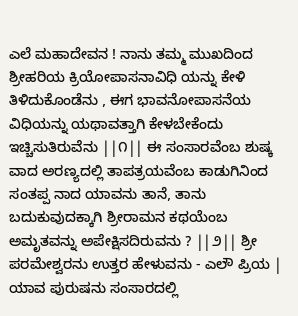ಎಲೆ ಮಹಾದೇವನ ! ನಾನು ತಮ್ಮ ಮುಖದಿಂದ ಶ್ರೀಹರಿಯ ಕ್ರಿಯೋಪಾಸನಾವಿಧಿ ಯನ್ನು ಕೇಳಿ ತಿಳಿದುಕೊಂಡೆನು , ಈಗ ಭಾವನೋಪಾಸನೆಯ ವಿಧಿಯನ್ನು ಯಥಾವತ್ತಾಗಿ ಕೇಳಬೇಕೆಂದು ಇಚ್ಚಿಸುತಿರುವೆನು ||೧|| ಈ ಸಂಸಾರವೆಂಬ ಶುಷ್ಕ ವಾದ ಅರಣ್ಯದಲ್ಲಿ ತಾಪತ್ರಯವೆಂಬ ಕಾಡುಗಿನಿಂದ ಸಂತಪ್ಪ ನಾದ ಯಾವನು ತಾನೆ, ತಾನು ಬದುಕುವುದಕ್ಕಾಗಿ ಶ್ರೀರಾಮನ ಕಥಯೆಂಬ ಅಮೃತವನ್ನು ಅಪೇಕ್ಷಿಸದಿರುವನು ? ||೨|| ಶ್ರೀ ಪರಮೇಶ್ವರನು ಉತ್ತರ ಹೇಳುವನು - ಎಲೌ ಪ್ರಿಯ | ಯಾವ ಪುರುಷನು ಸಂಸಾರದಲ್ಲಿ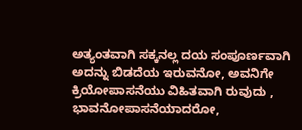ಅತ್ಯಂತವಾಗಿ ಸಕ್ಕನಲ್ಲ ದಯ ಸಂಪೂರ್ಣವಾಗಿ ಅದನ್ನು ಬಿಡದೆಯ ಇರುವನೋ, ಅವನಿಗೇ ಕ್ರಿಯೋಪಾಸನೆಯು ವಿಹಿತವಾಗಿ ರುವುದು , ಭಾವನೋಪಾಸನೆಯಾದರೋ,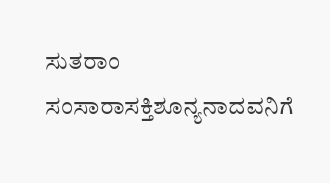ಸುತರಾಂ ಸಂಸಾರಾಸಕ್ತಿಶೂನ್ಯನಾದವನಿಗೆ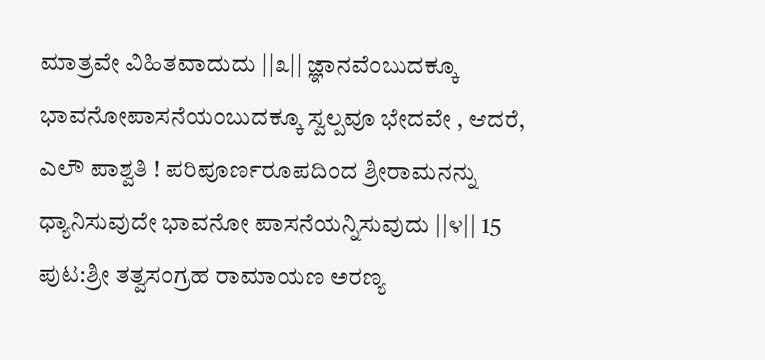ಮಾತ್ರವೇ ವಿಹಿತವಾದುದು ||೩|| ಜ್ಞಾನವೆಂಬುದಕ್ಕೂ ಭಾವನೋಪಾಸನೆಯಂಬುದಕ್ಕೂ ಸ್ವಲ್ಪವೂ ಭೇದವೇ , ಆದರೆ, ಎಲೌ ಪಾಶ್ವತಿ ! ಪರಿಪೂರ್ಣರೂಪದಿಂದ ಶ್ರೀರಾಮನನ್ನು ಧ್ಯಾನಿಸುವುದೇ ಭಾವನೋ ಪಾಸನೆಯನ್ನಿಸುವುದು ||೪|| 15
ಪುಟ:ಶ್ರೀ ತತ್ವಸಂಗ್ರಹ ರಾಮಾಯಣ ಅರಣ್ಯ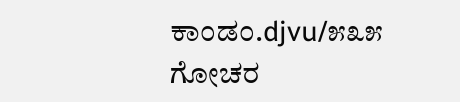ಕಾಂಡಂ.djvu/೫೩೫
ಗೋಚರ